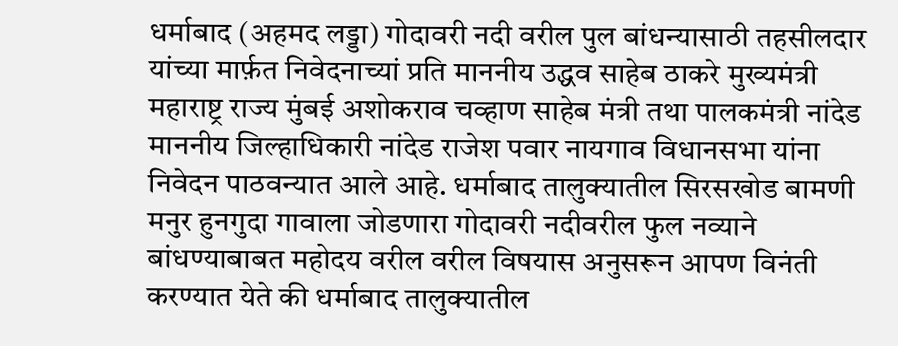धर्माबाद (अहमद लड्डा) गोदावरी नदी वरील पुल बांधन्यासाठी तहसीलदार यांच्या मार्फ़त निवेदनाच्यां प्रति माननीय उद्धव साहेब ठाकरे मुख्यमंत्री महाराष्ट्र राज्य मुंबई अशोकराव चव्हाण साहेब मंत्री तथा पालकमंत्री नांदेड माननीय जिल्हाधिकारी नांदेड राजेश पवार नायगाव विधानसभा यांना निवेदन पाठवन्यात आले आहे. धर्माबाद तालुक्यातील सिरसखोड बामणी मनुर हुनगुदा गावाला जोडणारा गोदावरी नदीवरील फुल नव्याने बांधण्याबाबत महोदय वरील वरील विषयास अनुसरून आपण विनंती करण्यात येते की धर्माबाद तालुक्यातील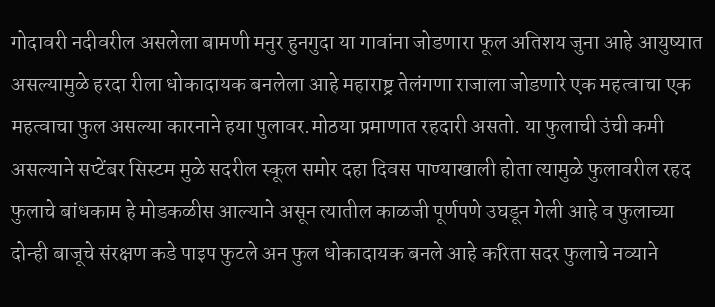गोदावरी नदीवरील असलेला बामणी मनुर हुनगुदा या गावांना जोडणारा फूल अतिशय जुना आहे आयुष्यात असल्यामुळे हरदा रीला धोकादायक बनलेला आहे महाराष्ट्र तेलंगणा राजाला जोडणारे एक महत्वाचा एक महत्वाचा फुल असल्या कारनाने हया पुलावर.मोठया प्रमाणात रहदारी असतो. या फुलाची उंची कमी असल्याने सप्टेंबर सिस्टम मुळे सदरील स्कूल समोर दहा दिवस पाण्याखाली होता त्यामुळे फुलावरील रहद फुलाचे बांधकाम हे मोडकळीस आल्याने असून त्यातील काळजी पूर्णपणे उघडून गेली आहे व फुलाच्या दोन्ही बाजूचे संरक्षण कडे पाइप फुटले अन फुल धोकादायक बनले आहे करिता सदर फुलाचे नव्याने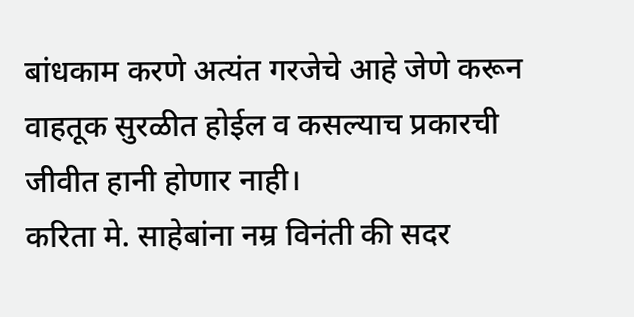बांधकाम करणे अत्यंत गरजेचे आहे जेणे करून वाहतूक सुरळीत होईल व कसल्याच प्रकारची जीवीत हानी होणार नाही।
करिता मे. साहेबांना नम्र विनंती की सदर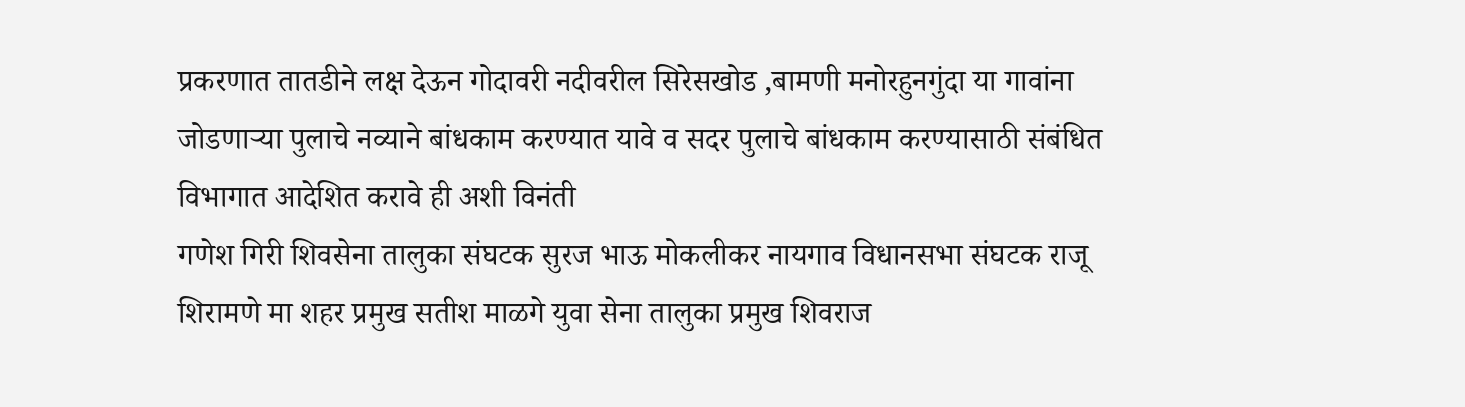प्रकरणात तातडीने लक्ष देऊन गोदावरी नदीवरील सिरेसखोड ,बामणी मनोरहुनगुंदा या गावांना जोडणाऱ्या पुलाचे नव्याने बांधकाम करण्यात यावे व सदर पुलाचे बांधकाम करण्यासाठी संबंधित विभागात आदेशित करावे ही अशी विनंती
गणेश गिरी शिवसेना तालुका संघटक सुरज भाऊ मोकलीकर नायगाव विधानसभा संघटक राजू शिरामणे मा शहर प्रमुख सतीश माळगे युवा सेना तालुका प्रमुख शिवराज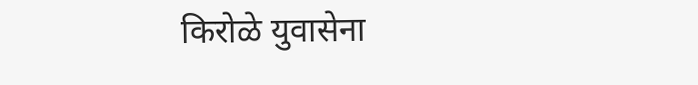किरोळे युवासेना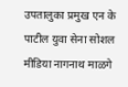उपतालुका प्रमुख एन के पाटील युवा सेना सोशल मीडिया नागनाथ माळगे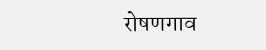रोषणगाव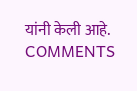यांनी केली आहे.
COMMENTS